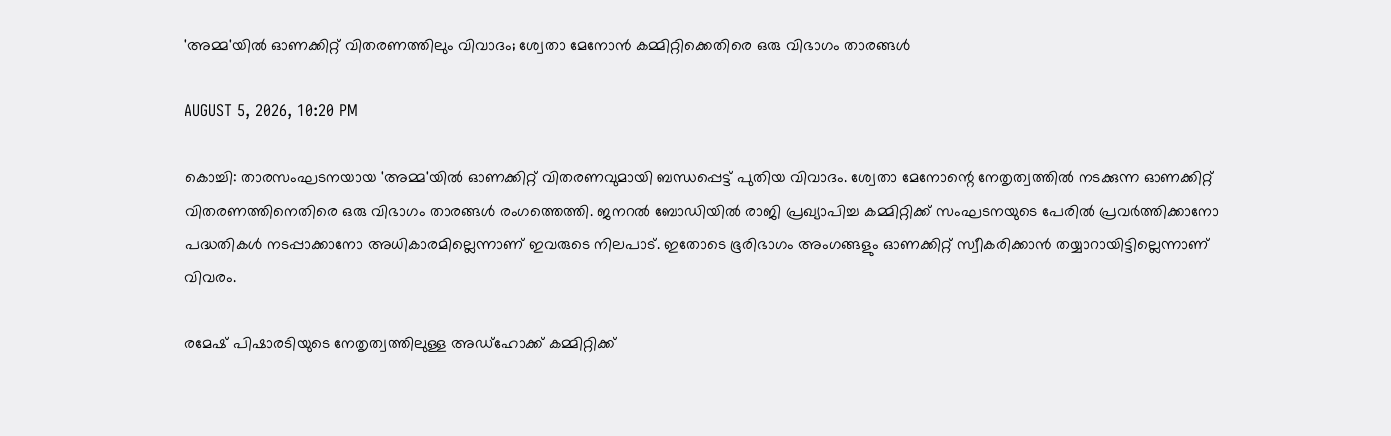'അമ്മ'യിൽ ഓണക്കിറ്റ് വിതരണത്തിലും വിവാദം; ശ്വേതാ മേനോൻ കമ്മിറ്റിക്കെതിരെ ഒരു വിഭാഗം താരങ്ങൾ

AUGUST 5, 2026, 10:20 PM

കൊച്ചി: താരസംഘടനയായ 'അമ്മ'യിൽ ഓണക്കിറ്റ് വിതരണവുമായി ബന്ധപ്പെട്ട് പുതിയ വിവാദം. ശ്വേതാ മേനോന്റെ നേതൃത്വത്തിൽ നടക്കുന്ന ഓണക്കിറ്റ് വിതരണത്തിനെതിരെ ഒരു വിഭാഗം താരങ്ങൾ രംഗത്തെത്തി. ജനറൽ ബോഡിയിൽ രാജി പ്രഖ്യാപിച്ച കമ്മിറ്റിക്ക് സംഘടനയുടെ പേരിൽ പ്രവർത്തിക്കാനോ പദ്ധതികൾ നടപ്പാക്കാനോ അധികാരമില്ലെന്നാണ് ഇവരുടെ നിലപാട്. ഇതോടെ ഭൂരിഭാഗം അംഗങ്ങളും ഓണക്കിറ്റ് സ്വീകരിക്കാൻ തയ്യാറായിട്ടില്ലെന്നാണ് വിവരം.

രമേഷ് പിഷാരടിയുടെ നേതൃത്വത്തിലുള്ള അഡ്‌ഹോക്ക് കമ്മിറ്റിക്ക്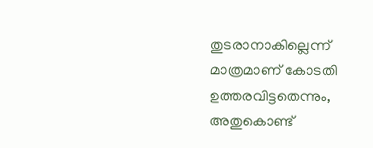തുടരാനാകില്ലെന്ന് മാത്രമാണ് കോടതി ഉത്തരവിട്ടതെന്നും, അതുകൊണ്ട്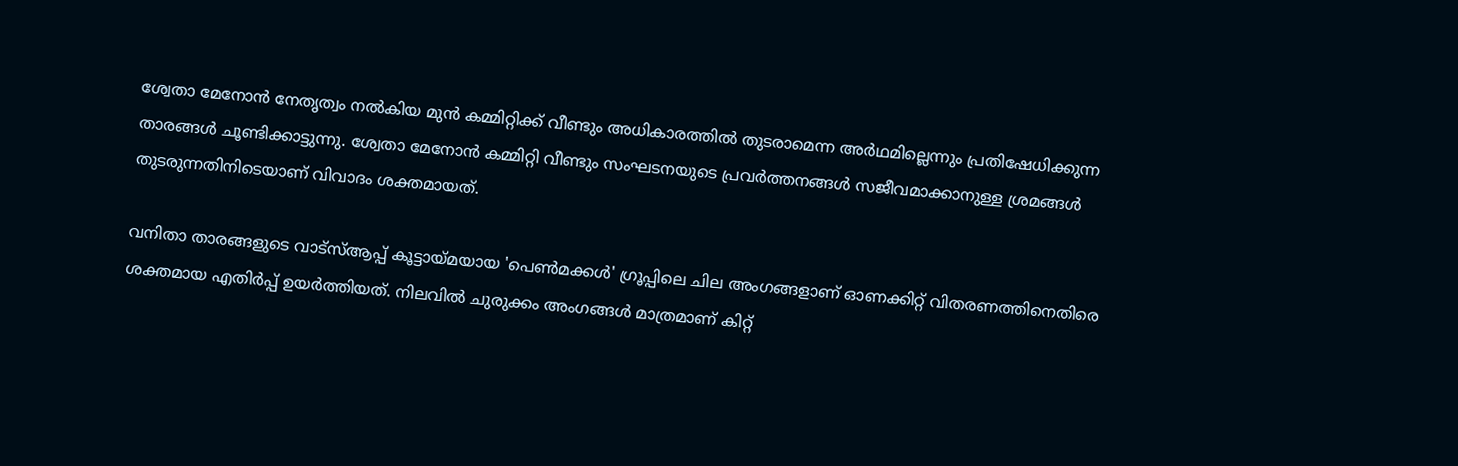ശ്വേതാ മേനോൻ നേതൃത്വം നൽകിയ മുൻ കമ്മിറ്റിക്ക് വീണ്ടും അധികാരത്തിൽ തുടരാമെന്ന അർഥമില്ലെന്നും പ്രതിഷേധിക്കുന്ന താരങ്ങൾ ചൂണ്ടിക്കാട്ടുന്നു. ശ്വേതാ മേനോൻ കമ്മിറ്റി വീണ്ടും സംഘടനയുടെ പ്രവർത്തനങ്ങൾ സജീവമാക്കാനുള്ള ശ്രമങ്ങൾ തുടരുന്നതിനിടെയാണ് വിവാദം ശക്തമായത്.

വനിതാ താരങ്ങളുടെ വാട്‌സ്ആപ്പ് കൂട്ടായ്മയായ 'പെൺമക്കൾ' ഗ്രൂപ്പിലെ ചില അംഗങ്ങളാണ് ഓണക്കിറ്റ് വിതരണത്തിനെതിരെ ശക്തമായ എതിർപ്പ് ഉയർത്തിയത്. നിലവിൽ ചുരുക്കം അംഗങ്ങൾ മാത്രമാണ് കിറ്റ്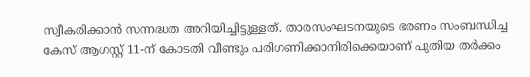സ്വീകരിക്കാൻ സന്നദ്ധത അറിയിച്ചിട്ടുള്ളത്. താരസംഘടനയുടെ ഭരണം സംബന്ധിച്ച കേസ് ആഗസ്റ്റ് 11-ന് കോടതി വീണ്ടും പരിഗണിക്കാനിരിക്കെയാണ് പുതിയ തർക്കം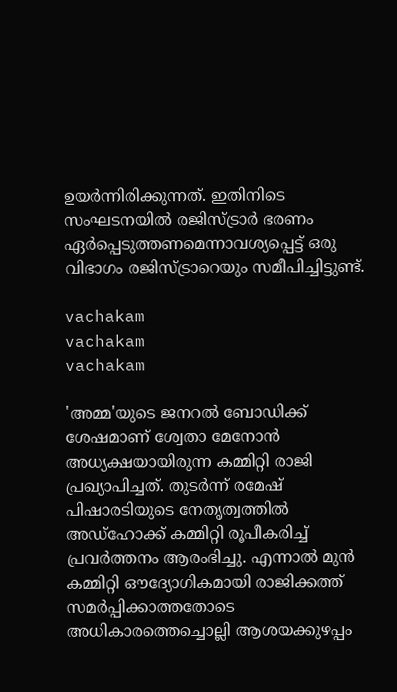ഉയർന്നിരിക്കുന്നത്. ഇതിനിടെ സംഘടനയിൽ രജിസ്ട്രാർ ഭരണം ഏർപ്പെടുത്തണമെന്നാവശ്യപ്പെട്ട് ഒരു വിഭാഗം രജിസ്ട്രാറെയും സമീപിച്ചിട്ടുണ്ട്.

vachakam
vachakam
vachakam

'അമ്മ'യുടെ ജനറൽ ബോഡിക്ക് ശേഷമാണ് ശ്വേതാ മേനോൻ അധ്യക്ഷയായിരുന്ന കമ്മിറ്റി രാജി പ്രഖ്യാപിച്ചത്. തുടർന്ന് രമേഷ് പിഷാരടിയുടെ നേതൃത്വത്തിൽ അഡ്‌ഹോക്ക് കമ്മിറ്റി രൂപീകരിച്ച് പ്രവർത്തനം ആരംഭിച്ചു. എന്നാൽ മുൻ കമ്മിറ്റി ഔദ്യോഗികമായി രാജിക്കത്ത് സമർപ്പിക്കാത്തതോടെ അധികാരത്തെച്ചൊല്ലി ആശയക്കുഴപ്പം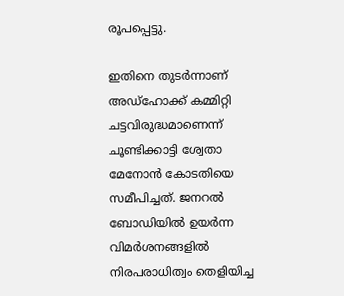രൂപപ്പെട്ടു.

ഇതിനെ തുടർന്നാണ് അഡ്‌ഹോക്ക് കമ്മിറ്റി ചട്ടവിരുദ്ധമാണെന്ന് ചൂണ്ടിക്കാട്ടി ശ്വേതാ മേനോൻ കോടതിയെ സമീപിച്ചത്. ജനറൽ ബോഡിയിൽ ഉയർന്ന വിമർശനങ്ങളിൽ നിരപരാധിത്വം തെളിയിച്ച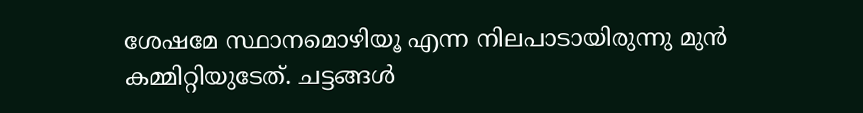ശേഷമേ സ്ഥാനമൊഴിയൂ എന്ന നിലപാടായിരുന്നു മുൻ കമ്മിറ്റിയുടേത്. ചട്ടങ്ങൾ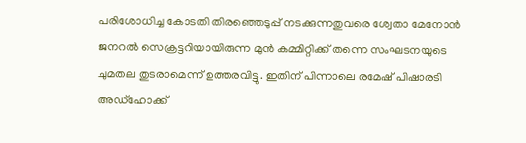പരിശോധിച്ച കോടതി തിരഞ്ഞെടുപ്പ് നടക്കുന്നതുവരെ ശ്വേതാ മേനോൻ ജനറൽ സെക്രട്ടറിയായിരുന്ന മുൻ കമ്മിറ്റിക്ക് തന്നെ സംഘടനയുടെ ചുമതല തുടരാമെന്ന് ഉത്തരവിട്ടു. ഇതിന് പിന്നാലെ രമേഷ് പിഷാരടി അഡ്‌ഹോക്ക്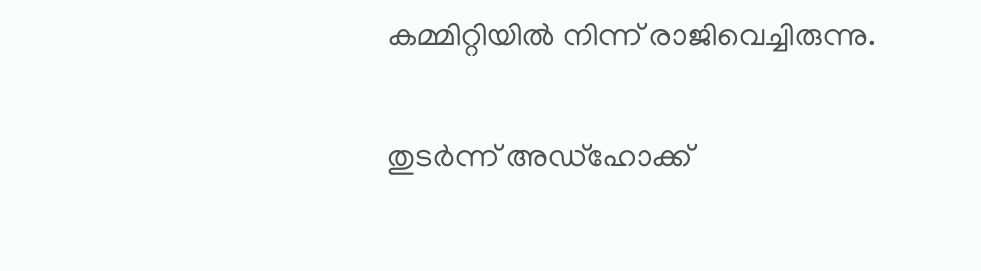കമ്മിറ്റിയിൽ നിന്ന് രാജിവെച്ചിരുന്നു.

തുടർന്ന് അഡ്‌ഹോക്ക്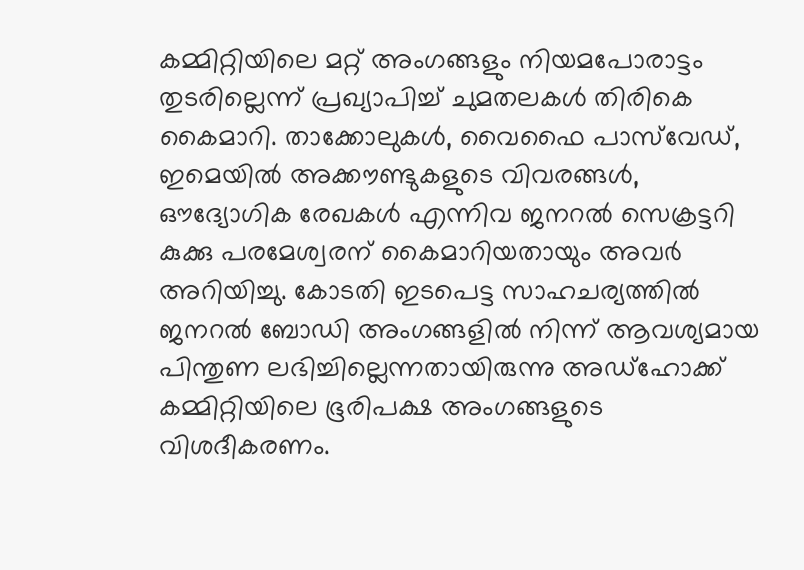കമ്മിറ്റിയിലെ മറ്റ് അംഗങ്ങളും നിയമപോരാട്ടം തുടരില്ലെന്ന് പ്രഖ്യാപിച്ച് ചുമതലകൾ തിരികെ കൈമാറി. താക്കോലുകൾ, വൈഫൈ പാസ്‌വേഡ്, ഇമെയിൽ അക്കൗണ്ടുകളുടെ വിവരങ്ങൾ, ഔദ്യോഗിക രേഖകൾ എന്നിവ ജനറൽ സെക്രട്ടറി കുക്കു പരമേശ്വരന് കൈമാറിയതായും അവർ അറിയിച്ചു. കോടതി ഇടപെട്ട സാഹചര്യത്തിൽ ജനറൽ ബോഡി അംഗങ്ങളിൽ നിന്ന് ആവശ്യമായ പിന്തുണ ലഭിച്ചില്ലെന്നതായിരുന്നു അഡ്‌ഹോക്ക് കമ്മിറ്റിയിലെ ഭൂരിപക്ഷ അംഗങ്ങളുടെ വിശദീകരണം.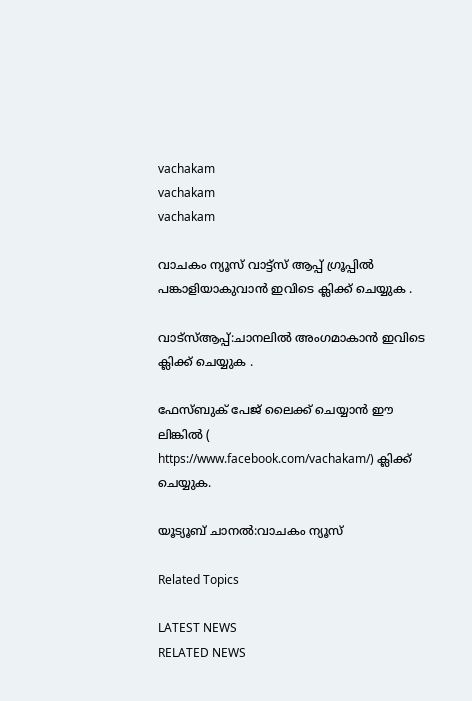vachakam
vachakam
vachakam

വാചകം ന്യൂസ് വാട്ട്സ് ആപ്പ് ഗ്രൂപ്പിൽ പങ്കാളിയാകുവാൻ ഇവിടെ ക്ലിക്ക് ചെയ്യുക .

വാട്സ്ആപ്പ്:ചാനലിൽ അംഗമാകാൻ ഇവിടെ ക്ലിക്ക് ചെയ്യുക .

ഫേസ്ബുക് പേജ് ലൈക്ക് ചെയ്യാൻ ഈ ലിങ്കിൽ (
https://www.facebook.com/vachakam/) ക്ലിക്ക് ചെയ്യുക.

യൂട്യൂബ് ചാനൽ:വാചകം ന്യൂസ്

Related Topics

LATEST NEWS
RELATED NEWS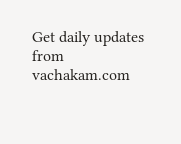Get daily updates from vachakam.com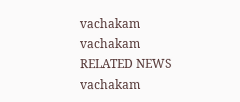vachakam
vachakam
RELATED NEWS
vachakam